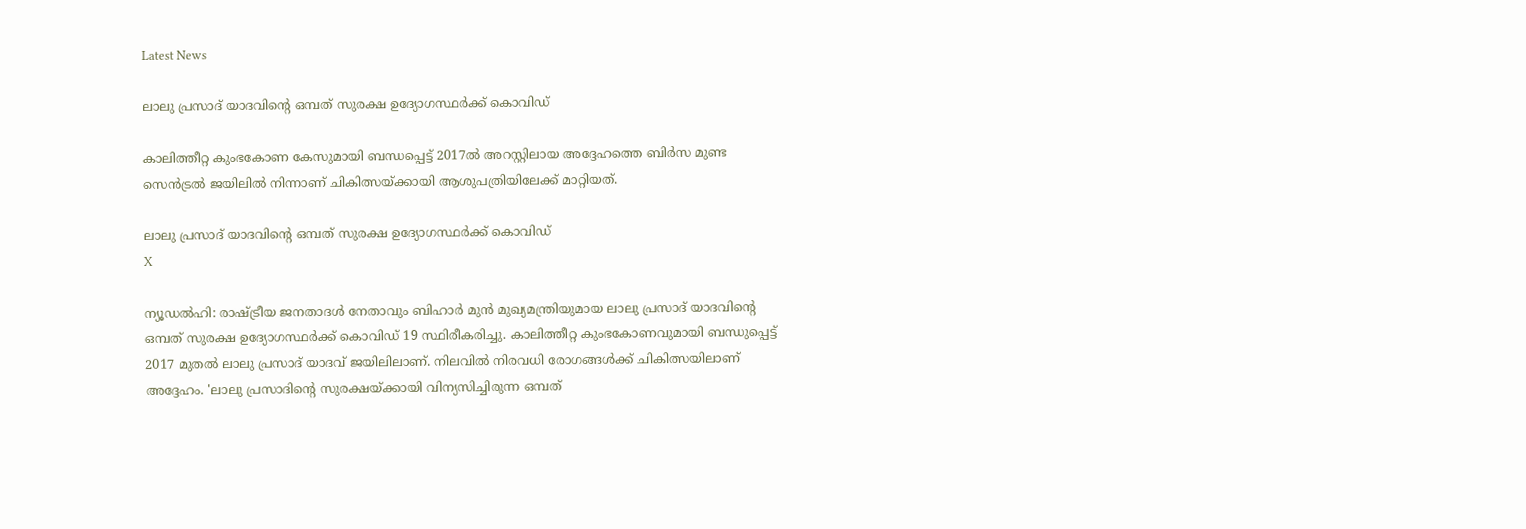Latest News

ലാലു പ്രസാദ് യാദവിന്റെ ഒമ്പത് സുരക്ഷ ഉദ്യോഗസ്ഥര്‍ക്ക് കൊവിഡ്

കാലിത്തീറ്റ കുംഭകോണ കേസുമായി ബന്ധപ്പെട്ട് 2017ല്‍ അറസ്റ്റിലായ അദ്ദേഹത്തെ ബിര്‍സ മുണ്ട സെന്‍ട്രല്‍ ജയിലില്‍ നിന്നാണ് ചികിത്സയ്ക്കായി ആശുപത്രിയിലേക്ക് മാറ്റിയത്.

ലാലു പ്രസാദ് യാദവിന്റെ ഒമ്പത് സുരക്ഷ ഉദ്യോഗസ്ഥര്‍ക്ക് കൊവിഡ്
X

ന്യൂഡല്‍ഹി: രാഷ്ട്രീയ ജനതാദള്‍ നേതാവും ബിഹാര്‍ മുന്‍ മുഖ്യമന്ത്രിയുമായ ലാലു പ്രസാദ് യാദവിന്റെ ഒമ്പത് സുരക്ഷ ഉദ്യോഗസ്ഥര്‍ക്ക് കൊവിഡ് 19 സ്ഥിരീകരിച്ചു. കാലിത്തീറ്റ കുംഭകോണവുമായി ബന്ധുപ്പെട്ട് 2017 മുതല്‍ ലാലു പ്രസാദ് യാദവ് ജയിലിലാണ്. നിലവില്‍ നിരവധി രോഗങ്ങള്‍ക്ക് ചികിത്സയിലാണ് അദ്ദേഹം. 'ലാലു പ്രസാദിന്റെ സുരക്ഷയ്ക്കായി വിന്യസിച്ചിരുന്ന ഒമ്പത്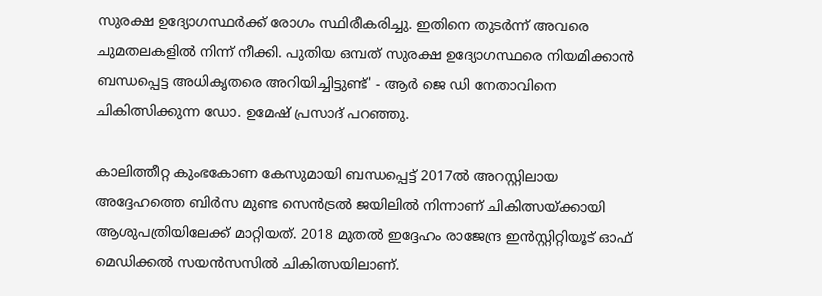സുരക്ഷ ഉദ്യോഗസ്ഥര്‍ക്ക് രോഗം സ്ഥിരീകരിച്ചു. ഇതിനെ തുടര്‍ന്ന് അവരെ ചുമതലകളില്‍ നിന്ന് നീക്കി. പുതിയ ഒമ്പത് സുരക്ഷ ഉദ്യോഗസ്ഥരെ നിയമിക്കാന്‍ ബന്ധപ്പെട്ട അധികൃതരെ അറിയിച്ചിട്ടുണ്ട്' - ആര്‍ ജെ ഡി നേതാവിനെ ചികിത്സിക്കുന്ന ഡോ. ഉമേഷ് പ്രസാദ് പറഞ്ഞു.

കാലിത്തീറ്റ കുംഭകോണ കേസുമായി ബന്ധപ്പെട്ട് 2017ല്‍ അറസ്റ്റിലായ അദ്ദേഹത്തെ ബിര്‍സ മുണ്ട സെന്‍ട്രല്‍ ജയിലില്‍ നിന്നാണ് ചികിത്സയ്ക്കായി ആശുപത്രിയിലേക്ക് മാറ്റിയത്. 2018 മുതല്‍ ഇദ്ദേഹം രാജേന്ദ്ര ഇന്‍സ്റ്റിറ്റിയൂട് ഓഫ് മെഡിക്കല്‍ സയന്‍സസില്‍ ചികിത്സയിലാണ്.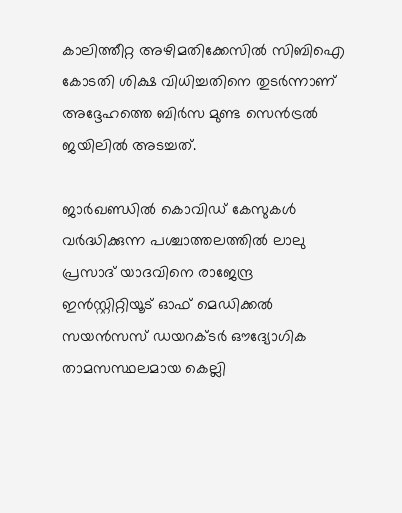കാലിത്തീറ്റ അഴിമതിക്കേസില്‍ സിബിഐ കോടതി ശിക്ഷ വിധിച്ചതിനെ തുടര്‍ന്നാണ് അദ്ദേഹത്തെ ബിര്‍സ മുണ്ട സെന്‍ട്രല്‍ ജയിലില്‍ അടച്ചത്.

ജാര്‍ഖണ്ഡില്‍ കൊവിഡ് കേസുകള്‍ വര്‍ദ്ധിക്കുന്ന പശ്ചാത്തലത്തില്‍ ലാലു പ്രസാദ് യാദവിനെ രാജേന്ദ്ര ഇന്‍സ്റ്റിറ്റിയൂട് ഓഫ് മെഡിക്കല്‍ സയന്‍സസ് ഡയറക്ടര്‍ ഔദ്യോഗിക താമസസ്ഥലമായ കെല്ലി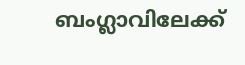ബംഗ്ലാവിലേക്ക്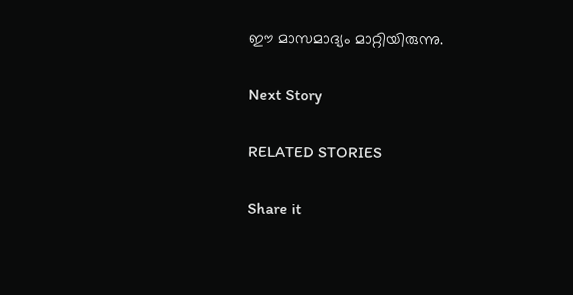ഈ മാസമാദ്യം മാറ്റിയിരുന്നു.

Next Story

RELATED STORIES

Share it